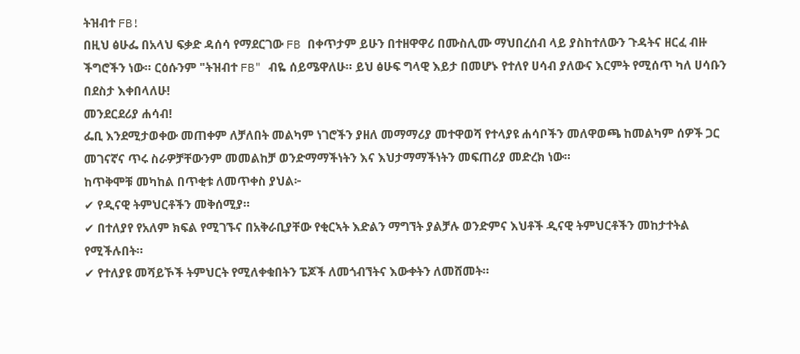ትዝብተ FB!
በዚህ ፅሁፌ በአላህ ፍቃድ ዳሰሳ የማደርገው FB በቀጥታም ይሁን በተዘዋዋሪ በሙስሊሙ ማህበረሰብ ላይ ያስከተለውን ጉዳትና ዘርፈ ብዙ ችግሮችን ነው። ርዕሱንም "ትዝብተ FB" ብዬ ሰይሜዋለሁ። ይህ ፅሁፍ ግላዊ እይታ በመሆኑ የተለየ ሀሳብ ያለውና እርምት የሚሰጥ ካለ ሀሳቡን በደስታ እቀበላለሁ!
መንደርደሪያ ሐሳብ!
ፌቢ እንደሚታወቀው መጠቀም ለቻለበት መልካም ነገሮችን ያዘለ መማማሪያ መተዋወሻ የተላያዩ ሐሳቦችን መለዋወጫ ከመልካም ሰዎች ጋር መገናኛና ጥሩ ስራዎቻቸውንም መመልከቻ ወንድማማችነትን እና እህታማማችነትን መፍጠሪያ መድረክ ነው።
ከጥቅሞቹ መካከል በጥቂቱ ለመጥቀስ ያህል፦
✔ የዲናዊ ትምህርቶችን መቅሰሚያ።
✔ በተለያየ የአለም ክፍል የሚገኙና በአቅራቢያቸው የቂርኣት እድልን ማግኘት ያልቻሉ ወንድምና እህቶች ዲናዊ ትምህርቶችን መከታተትል የሚችሉበት።
✔ የተለያዩ መሻይኾች ትምህርት የሚለቀቁበትን ፔጆች ለመጎብኘትና እውቀትን ለመሸመት።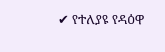✔ የተለያዩ የዳዕዋ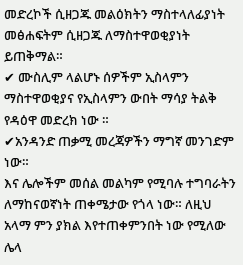መድረኮች ሲዘጋጁ መልዕክትን ማስተላለፊያነት መፅሐፍትም ሲዘጋጁ ለማስተዋወቂያነት ይጠቅማል።
✔ ሙስሊም ላልሆኑ ሰዎችም ኢስላምን ማስተዋወቂያና የኢስላምን ውበት ማሳያ ትልቅ የዳዕዋ መድረክ ነው ።
✔አንዳንድ ጠቃሚ መረጃዎችን ማግኛ መንገድም ነው።
እና ሌሎችም መሰል መልካም የሚባሉ ተግባራትን ለማከናወኛነት ጠቀሜታው የጎላ ነው። ለዚህ አላማ ምን ያክል እየተጠቀምንበት ነው የሚለው ሌላ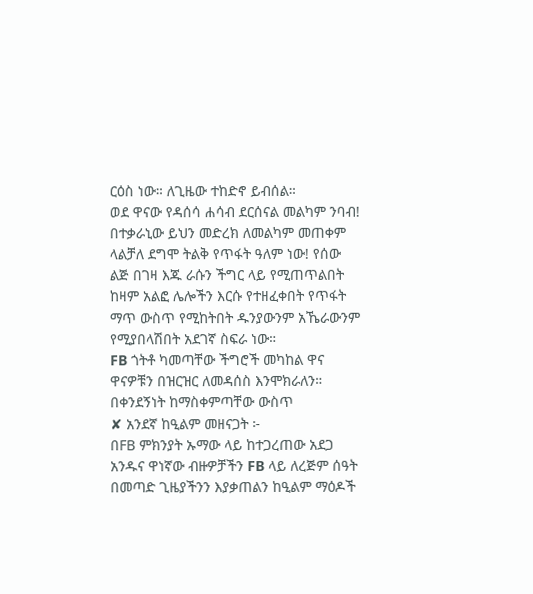ርዕስ ነው። ለጊዜው ተከድኖ ይብሰል።
ወደ ዋናው የዳሰሳ ሐሳብ ደርሰናል መልካም ንባብ!
በተቃራኒው ይህን መድረክ ለመልካም መጠቀም ላልቻለ ደግሞ ትልቅ የጥፋት ዓለም ነው! የሰው ልጅ በገዛ እጁ ራሱን ችግር ላይ የሚጠጥልበት ከዛም አልፎ ሌሎችን እርሱ የተዘፈቀበት የጥፋት ማጥ ውስጥ የሚከትበት ዱንያውንም አኼራውንም የሚያበላሽበት አደገኛ ስፍራ ነው።
FB ጎትቶ ካመጣቸው ችግሮች መካከል ዋና ዋናዎቹን በዝርዝር ለመዳሰስ እንሞክራለን።
በቀንደኝነት ከማስቀምጣቸው ውስጥ
✘ አንደኛ ከዒልም መዘናጋት ፦
በFB ምክንያት ኡማው ላይ ከተጋረጠው አደጋ አንዱና ዋነኛው ብዙዎቻችን FB ላይ ለረጅም ሰዓት በመጣድ ጊዜያችንን እያቃጠልን ከዒልም ማዕዶች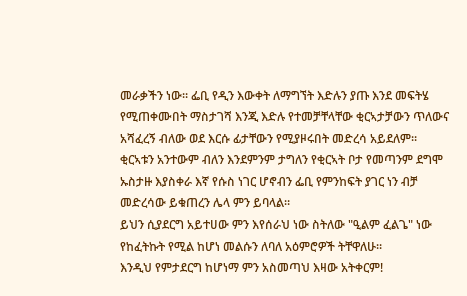መራቃችን ነው። ፌቢ የዲን እውቀት ለማግኘት እድሉን ያጡ እንደ መፍትሄ የሚጠቀሙበት ማስታገሻ እንጂ እድሉ የተመቻቸላቸው ቂርኣታቻውን ጥለውና አሻፈረኝ ብለው ወደ እርሱ ፊታቸውን የሚያዞሩበት መድረሳ አይደለም።
ቂርኣቱን አንተውም ብለን እንደምንም ታግለን የቂርኣት ቦታ የመጣንም ደግሞ ኡስታዙ እያስቀራ እኛ የሱስ ነገር ሆኖብን ፌቢ የምንከፍት ያገር ነን ብቻ መድረሳው ይቁጠረን ሌላ ምን ይባላል።
ይህን ሲያደርግ አይተሀው ምን እየሰራህ ነው ስትለው "ዒልም ፈልጌ" ነው የከፈትኩት የሚል ከሆነ መልሱን ለባለ አዕምሮዎች ትቸዋለሁ።
እንዲህ የምታደርግ ከሆነማ ምን አስመጣህ እዛው አትቀርም!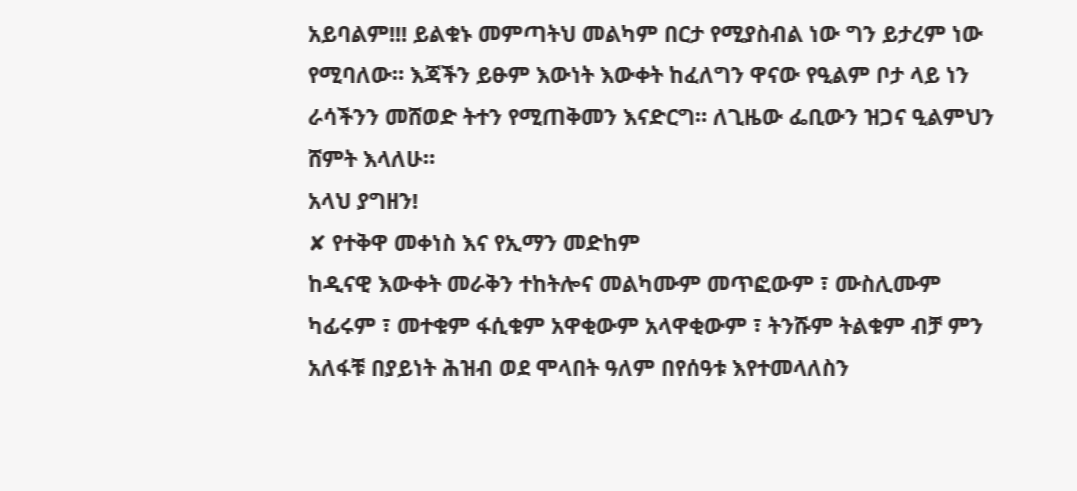አይባልም!!! ይልቁኑ መምጣትህ መልካም በርታ የሚያስብል ነው ግን ይታረም ነው የሚባለው። እጃችን ይፁም እውነት እውቀት ከፈለግን ዋናው የዒልም ቦታ ላይ ነን ራሳችንን መሸወድ ትተን የሚጠቅመን እናድርግ። ለጊዜው ፌቢውን ዝጋና ዒልምህን ሸምት እላለሁ።
አላህ ያግዘን!
✘ የተቅዋ መቀነስ እና የኢማን መድከም
ከዲናዊ እውቀት መራቅን ተከትሎና መልካሙም መጥፎውም ፣ ሙስሊሙም ካፊሩም ፣ መተቁም ፋሲቁም አዋቂውም አላዋቂውም ፣ ትንሹም ትልቁም ብቻ ምን አለፋቹ በያይነት ሕዝብ ወደ ሞላበት ዓለም በየሰዓቱ እየተመላለስን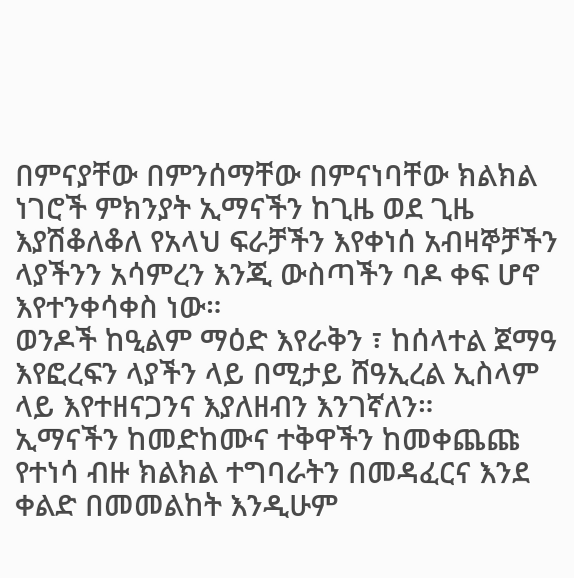በምናያቸው በምንሰማቸው በምናነባቸው ክልክል ነገሮች ምክንያት ኢማናችን ከጊዜ ወደ ጊዜ እያሽቆለቆለ የአላህ ፍራቻችን እየቀነሰ አብዛኞቻችን ላያችንን አሳምረን እንጂ ውስጣችን ባዶ ቀፍ ሆኖ እየተንቀሳቀስ ነው።
ወንዶች ከዒልም ማዕድ እየራቅን ፣ ከሰላተል ጀማዓ እየፎረፍን ላያችን ላይ በሚታይ ሸዓኢረል ኢስላም ላይ እየተዘናጋንና እያለዘብን እንገኛለን።
ኢማናችን ከመድከሙና ተቅዋችን ከመቀጨጩ የተነሳ ብዙ ክልክል ተግባራትን በመዳፈርና እንደ ቀልድ በመመልከት እንዲሁም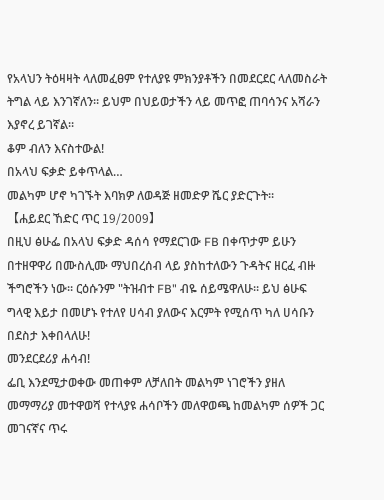የአላህን ትዕዛዛት ላለመፈፀም የተለያዩ ምክንያቶችን በመደርደር ላለመስራት ትግል ላይ እንገኛለን። ይህም በህይወታችን ላይ መጥፎ ጠባሳንና አሻራን እያኖረ ይገኛል።
ቆም ብለን እናስተውል!
በአላህ ፍቃድ ይቀጥላል…
መልካም ሆኖ ካገኙት እባክዎ ለወዳጅ ዘመድዎ ሼር ያድርጉት።
【ሐይደር ኸድር ጥር 19/2009】
በዚህ ፅሁፌ በአላህ ፍቃድ ዳሰሳ የማደርገው FB በቀጥታም ይሁን በተዘዋዋሪ በሙስሊሙ ማህበረሰብ ላይ ያስከተለውን ጉዳትና ዘርፈ ብዙ ችግሮችን ነው። ርዕሱንም "ትዝብተ FB" ብዬ ሰይሜዋለሁ። ይህ ፅሁፍ ግላዊ እይታ በመሆኑ የተለየ ሀሳብ ያለውና እርምት የሚሰጥ ካለ ሀሳቡን በደስታ እቀበላለሁ!
መንደርደሪያ ሐሳብ!
ፌቢ እንደሚታወቀው መጠቀም ለቻለበት መልካም ነገሮችን ያዘለ መማማሪያ መተዋወሻ የተላያዩ ሐሳቦችን መለዋወጫ ከመልካም ሰዎች ጋር መገናኛና ጥሩ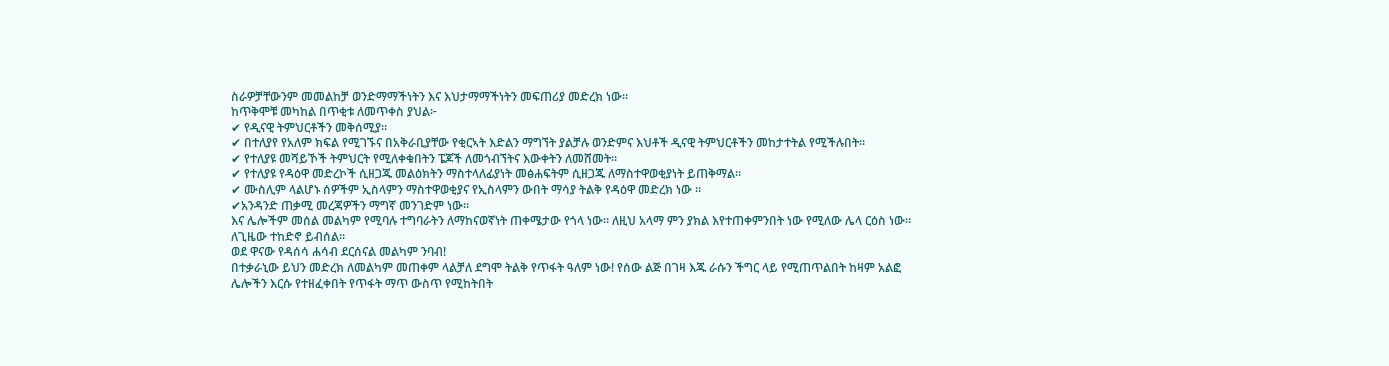ስራዎቻቸውንም መመልከቻ ወንድማማችነትን እና እህታማማችነትን መፍጠሪያ መድረክ ነው።
ከጥቅሞቹ መካከል በጥቂቱ ለመጥቀስ ያህል፦
✔ የዲናዊ ትምህርቶችን መቅሰሚያ።
✔ በተለያየ የአለም ክፍል የሚገኙና በአቅራቢያቸው የቂርኣት እድልን ማግኘት ያልቻሉ ወንድምና እህቶች ዲናዊ ትምህርቶችን መከታተትል የሚችሉበት።
✔ የተለያዩ መሻይኾች ትምህርት የሚለቀቁበትን ፔጆች ለመጎብኘትና እውቀትን ለመሸመት።
✔ የተለያዩ የዳዕዋ መድረኮች ሲዘጋጁ መልዕክትን ማስተላለፊያነት መፅሐፍትም ሲዘጋጁ ለማስተዋወቂያነት ይጠቅማል።
✔ ሙስሊም ላልሆኑ ሰዎችም ኢስላምን ማስተዋወቂያና የኢስላምን ውበት ማሳያ ትልቅ የዳዕዋ መድረክ ነው ።
✔አንዳንድ ጠቃሚ መረጃዎችን ማግኛ መንገድም ነው።
እና ሌሎችም መሰል መልካም የሚባሉ ተግባራትን ለማከናወኛነት ጠቀሜታው የጎላ ነው። ለዚህ አላማ ምን ያክል እየተጠቀምንበት ነው የሚለው ሌላ ርዕስ ነው። ለጊዜው ተከድኖ ይብሰል።
ወደ ዋናው የዳሰሳ ሐሳብ ደርሰናል መልካም ንባብ!
በተቃራኒው ይህን መድረክ ለመልካም መጠቀም ላልቻለ ደግሞ ትልቅ የጥፋት ዓለም ነው! የሰው ልጅ በገዛ እጁ ራሱን ችግር ላይ የሚጠጥልበት ከዛም አልፎ ሌሎችን እርሱ የተዘፈቀበት የጥፋት ማጥ ውስጥ የሚከትበት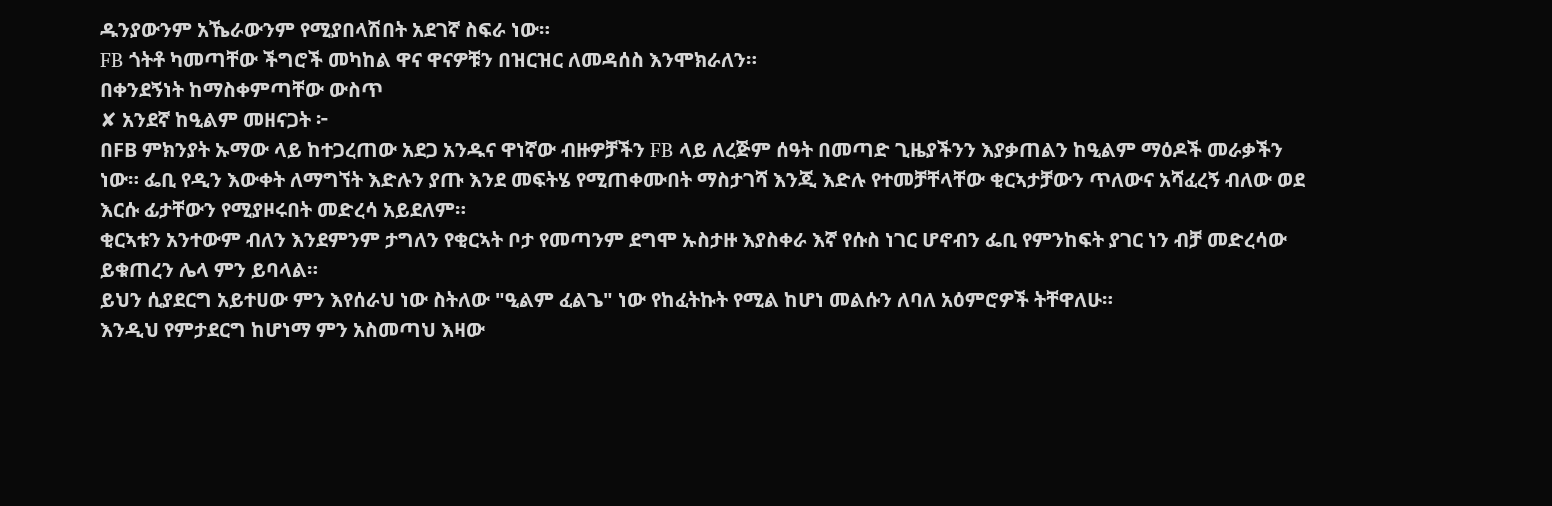ዱንያውንም አኼራውንም የሚያበላሽበት አደገኛ ስፍራ ነው።
FB ጎትቶ ካመጣቸው ችግሮች መካከል ዋና ዋናዎቹን በዝርዝር ለመዳሰስ እንሞክራለን።
በቀንደኝነት ከማስቀምጣቸው ውስጥ
✘ አንደኛ ከዒልም መዘናጋት ፦
በFB ምክንያት ኡማው ላይ ከተጋረጠው አደጋ አንዱና ዋነኛው ብዙዎቻችን FB ላይ ለረጅም ሰዓት በመጣድ ጊዜያችንን እያቃጠልን ከዒልም ማዕዶች መራቃችን ነው። ፌቢ የዲን እውቀት ለማግኘት እድሉን ያጡ እንደ መፍትሄ የሚጠቀሙበት ማስታገሻ እንጂ እድሉ የተመቻቸላቸው ቂርኣታቻውን ጥለውና አሻፈረኝ ብለው ወደ እርሱ ፊታቸውን የሚያዞሩበት መድረሳ አይደለም።
ቂርኣቱን አንተውም ብለን እንደምንም ታግለን የቂርኣት ቦታ የመጣንም ደግሞ ኡስታዙ እያስቀራ እኛ የሱስ ነገር ሆኖብን ፌቢ የምንከፍት ያገር ነን ብቻ መድረሳው ይቁጠረን ሌላ ምን ይባላል።
ይህን ሲያደርግ አይተሀው ምን እየሰራህ ነው ስትለው "ዒልም ፈልጌ" ነው የከፈትኩት የሚል ከሆነ መልሱን ለባለ አዕምሮዎች ትቸዋለሁ።
እንዲህ የምታደርግ ከሆነማ ምን አስመጣህ እዛው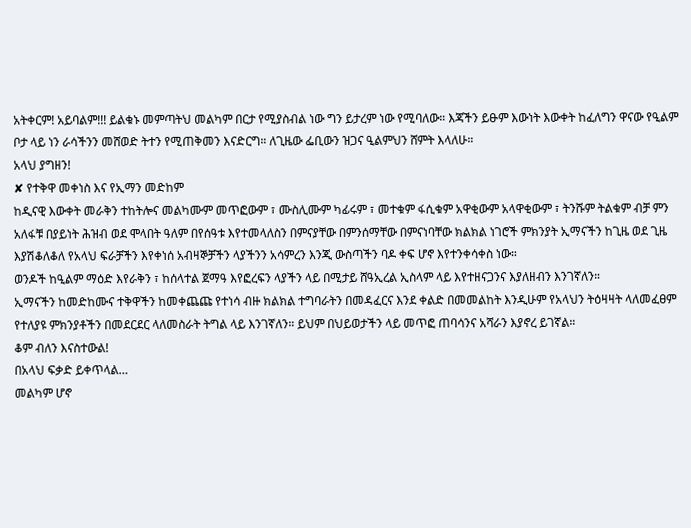አትቀርም! አይባልም!!! ይልቁኑ መምጣትህ መልካም በርታ የሚያስብል ነው ግን ይታረም ነው የሚባለው። እጃችን ይፁም እውነት እውቀት ከፈለግን ዋናው የዒልም ቦታ ላይ ነን ራሳችንን መሸወድ ትተን የሚጠቅመን እናድርግ። ለጊዜው ፌቢውን ዝጋና ዒልምህን ሸምት እላለሁ።
አላህ ያግዘን!
✘ የተቅዋ መቀነስ እና የኢማን መድከም
ከዲናዊ እውቀት መራቅን ተከትሎና መልካሙም መጥፎውም ፣ ሙስሊሙም ካፊሩም ፣ መተቁም ፋሲቁም አዋቂውም አላዋቂውም ፣ ትንሹም ትልቁም ብቻ ምን አለፋቹ በያይነት ሕዝብ ወደ ሞላበት ዓለም በየሰዓቱ እየተመላለስን በምናያቸው በምንሰማቸው በምናነባቸው ክልክል ነገሮች ምክንያት ኢማናችን ከጊዜ ወደ ጊዜ እያሽቆለቆለ የአላህ ፍራቻችን እየቀነሰ አብዛኞቻችን ላያችንን አሳምረን እንጂ ውስጣችን ባዶ ቀፍ ሆኖ እየተንቀሳቀስ ነው።
ወንዶች ከዒልም ማዕድ እየራቅን ፣ ከሰላተል ጀማዓ እየፎረፍን ላያችን ላይ በሚታይ ሸዓኢረል ኢስላም ላይ እየተዘናጋንና እያለዘብን እንገኛለን።
ኢማናችን ከመድከሙና ተቅዋችን ከመቀጨጩ የተነሳ ብዙ ክልክል ተግባራትን በመዳፈርና እንደ ቀልድ በመመልከት እንዲሁም የአላህን ትዕዛዛት ላለመፈፀም የተለያዩ ምክንያቶችን በመደርደር ላለመስራት ትግል ላይ እንገኛለን። ይህም በህይወታችን ላይ መጥፎ ጠባሳንና አሻራን እያኖረ ይገኛል።
ቆም ብለን እናስተውል!
በአላህ ፍቃድ ይቀጥላል…
መልካም ሆኖ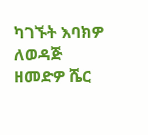ካገኙት እባክዎ ለወዳጅ ዘመድዎ ሼር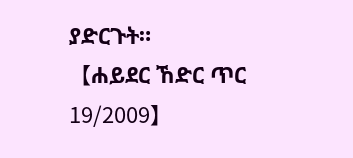ያድርጉት።
【ሐይደር ኸድር ጥር 19/2009】